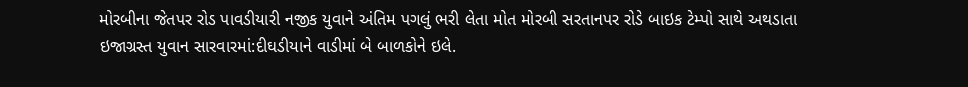મોરબીના જેતપર રોડ પાવડીયારી નજીક યુવાને અંતિમ પગલું ભરી લેતા મોત મોરબી સરતાનપર રોડે બાઇક ટેમ્પો સાથે અથડાતા ઇજાગ્રસ્ત યુવાન સારવારમાં:દીઘડીયાને વાડીમાં બે બાળકોને ઇલે.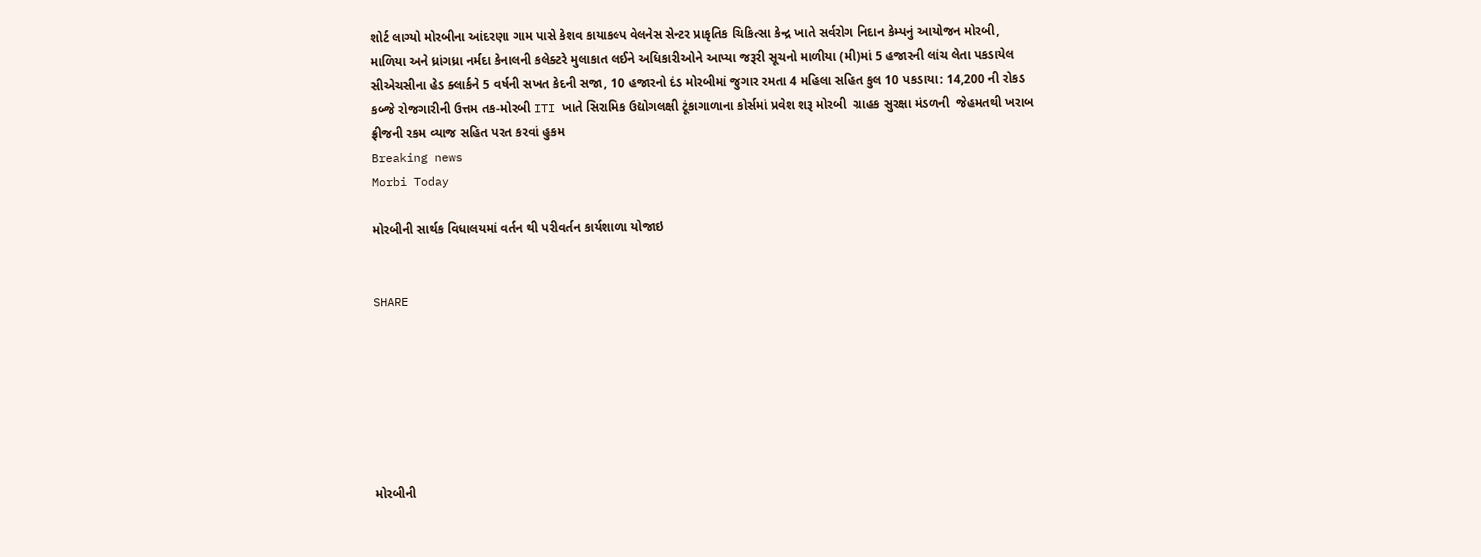શોર્ટ લાગ્યો મોરબીના આંદરણા ગામ પાસે કેશવ કાયાકલ્પ વેલનેસ સેન્ટર પ્રાકૃતિક ચિકિત્સા કેન્દ્ર ખાતે સર્વરોગ નિદાન કેમ્પનું આયોજન મોરબી, માળિયા અને ધ્રાંગધ્રા નર્મદા કેનાલની કલેક્ટરે મુલાકાત લઈને અધિકારીઓને આપ્યા જરૂરી સૂચનો માળીયા (મી)માં 5 હજારની લાંચ લેતા પકડાયેલ સીએચસીના હેડ ક્લાર્કને 5 વર્ષની સખત કેદની સજા, 10 હજારનો દંડ મોરબીમાં જુગાર રમતા 4 મહિલા સહિત કુલ 10 પકડાયા: 14,200 ની રોકડ કબ્જે રોજગારીની ઉત્તમ તક-મોરબી ITI ખાતે સિરામિક ઉદ્યોગલક્ષી ટૂંકાગાળાના કોર્સમાં પ્રવેશ શરૂ મોરબી  ગ્રાહક સુરક્ષા મંડળની  જેહમતથી ખરાબ ફ્રીજની રકમ વ્યાજ સહિત પરત કરવાં હુકમ
Breaking news
Morbi Today

મોરબીની સાર્થક વિધાલયમાં વર્તન થી પરીવર્તન કાર્યશાળા યોજાઇ


SHARE







મોરબીની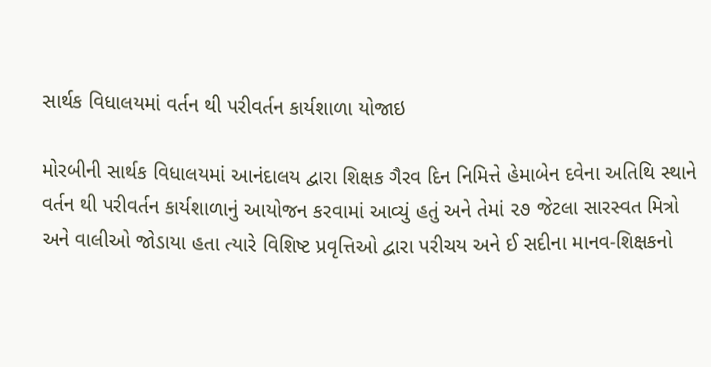સાર્થક વિધાલયમાં વર્તન થી પરીવર્તન કાર્યશાળા યોજાઇ

મોરબીની સાર્થક વિધાલયમાં આનંદાલય દ્વારા શિક્ષક ગૈરવ દિન નિમિત્તે હેમાબેન દવેના અતિથિ સ્થાને વર્તન થી પરીવર્તન કાર્યશાળાનું આયોજન કરવામાં આવ્યું હતું અને તેમાં ૨૭ જેટલા સારસ્વત મિત્રો અને વાલીઓ જોડાયા હતા ત્યારે વિશિષ્ટ પ્રવૃત્તિઓ દ્વારા પરીચય અને ઈ સદીના માનવ-શિક્ષકનો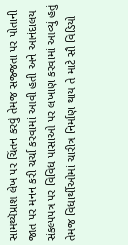સામથ્યૅપ્રાશ લેખ પર ચિંતન કરવું તેમજ સજ્જતા પર પોતાની જાત પર મનન કરી ચર્ચા કરવામાં આવી હતી અને આનંદાલય સંકલ્પપત્ર પર વિવિધ પાસાઓ પર લખાણ કરવામાં આવ્યું હતું તેમજ વિધાર્થીઓમાં ચારીત્ર નિર્માણ થાય તે માટે સૌ વિડિયો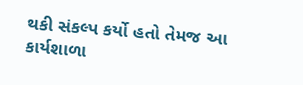થકી સંકલ્પ કર્યો હતો તેમજ આ કાર્યશાળા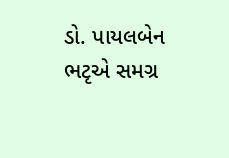ડો. પાયલબેન ભટૃએ સમગ્ર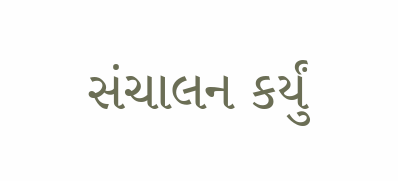સંચાલન કર્યું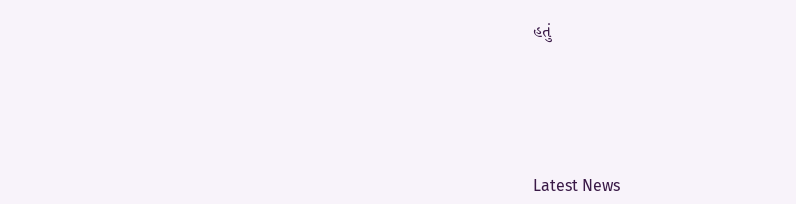હતું






Latest News